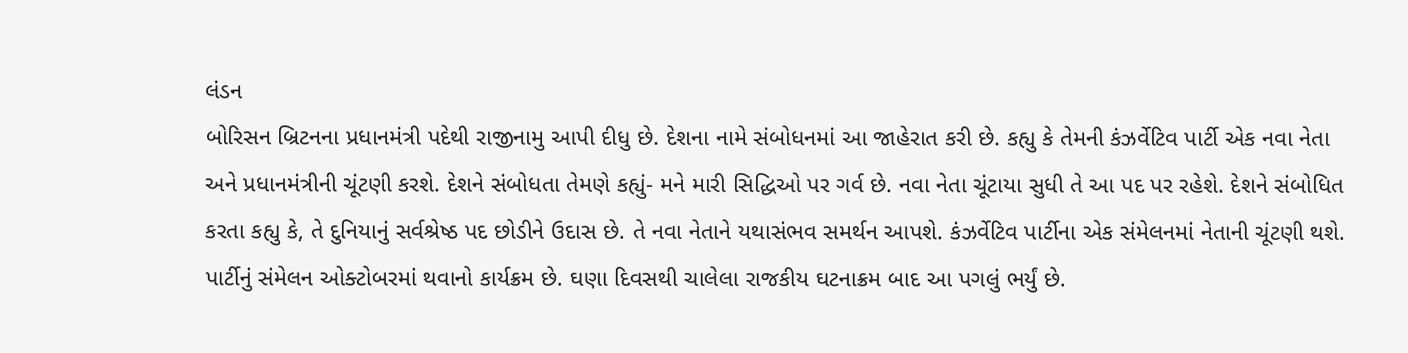લંડન
બોરિસન બ્રિટનના પ્રધાનમંત્રી પદેથી રાજીનામુ આપી દીધુ છે. દેશના નામે સંબોધનમાં આ જાહેરાત કરી છે. કહ્યુ કે તેમની કંઝર્વેટિવ પાર્ટી એક નવા નેતા અને પ્રધાનમંત્રીની ચૂંટણી કરશે. દેશને સંબોધતા તેમણે કહ્યું- મને મારી સિદ્ધિઓ પર ગર્વ છે. નવા નેતા ચૂંટાયા સુધી તે આ પદ પર રહેશે. દેશને સંબોધિત કરતા કહ્યુ કે, તે દુનિયાનું સર્વશ્રેષ્ઠ પદ છોડીને ઉદાસ છે. તે નવા નેતાને યથાસંભવ સમર્થન આપશે. કંઝર્વેટિવ પાર્ટીના એક સંમેલનમાં નેતાની ચૂંટણી થશે. પાર્ટીનું સંમેલન ઓક્ટોબરમાં થવાનો કાર્યક્રમ છે. ઘણા દિવસથી ચાલેલા રાજકીય ઘટનાક્રમ બાદ આ પગલું ભર્યું છે.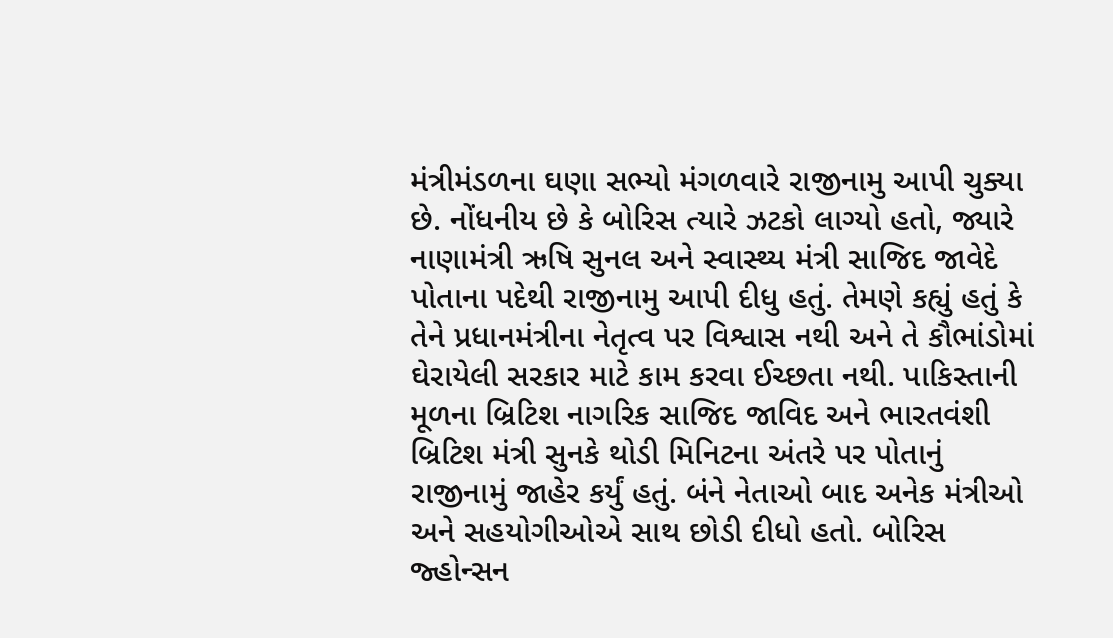મંત્રીમંડળના ઘણા સભ્યો મંગળવારે રાજીનામુ આપી ચુક્યા છે. નોંધનીય છે કે બોરિસ ત્યારે ઝટકો લાગ્યો હતો, જ્યારે નાણામંત્રી ઋષિ સુનલ અને સ્વાસ્થ્ય મંત્રી સાજિદ જાવેદે પોતાના પદેથી રાજીનામુ આપી દીધુ હતું. તેમણે કહ્યું હતું કે તેને પ્રધાનમંત્રીના નેતૃત્વ પર વિશ્વાસ નથી અને તે કૌભાંડોમાં ઘેરાયેલી સરકાર માટે કામ કરવા ઈચ્છતા નથી. પાકિસ્તાની મૂળના બ્રિટિશ નાગરિક સાજિદ જાવિદ અને ભારતવંશી બ્રિટિશ મંત્રી સુનકે થોડી મિનિટના અંતરે પર પોતાનું રાજીનામું જાહેર કર્યું હતું. બંને નેતાઓ બાદ અનેક મંત્રીઓ અને સહયોગીઓએ સાથ છોડી દીધો હતો. બોરિસ જ્હોન્સન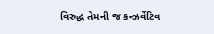વિરુદ્ધ તેમની જ કન્ઝર્વેટિવ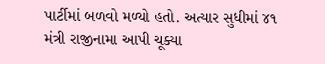પાર્ટીમાં બળવો મળ્યો હતો. અત્યાર સુધીમાં ૪૧ મંત્રી રાજીનામા આપી ચૂક્યા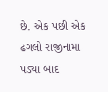છે. એક પછી એક ઢગલો રાજીનામા પડ્યા બાદ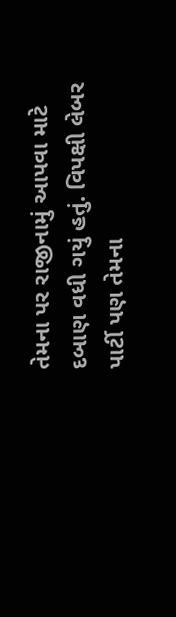તેમના પર રાજીનામું આપવા માટે દબાણ વધી ગયું હતું. વિપક્ષી લેબર પાર્ટી પણ તેમના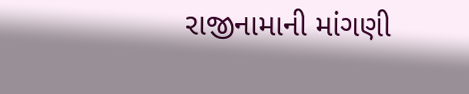રાજીનામાની માંગણી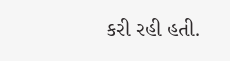કરી રહી હતી.